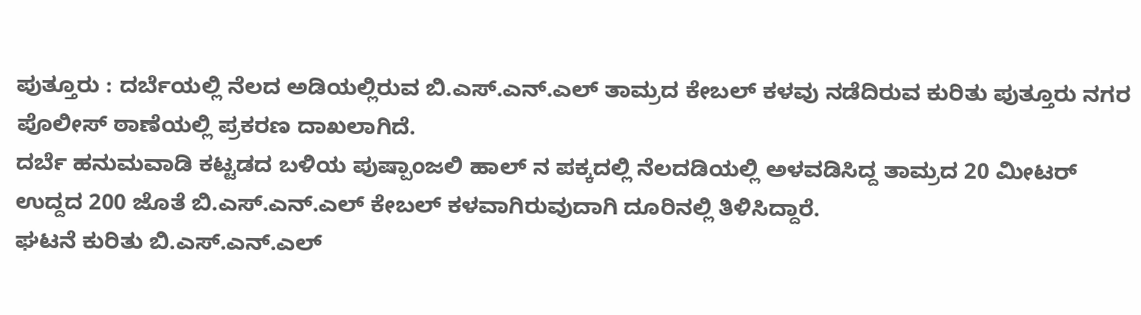ಪುತ್ತೂರು : ದರ್ಬೆಯಲ್ಲಿ ನೆಲದ ಅಡಿಯಲ್ಲಿರುವ ಬಿ.ಎಸ್.ಎನ್.ಎಲ್ ತಾಮ್ರದ ಕೇಬಲ್ ಕಳವು ನಡೆದಿರುವ ಕುರಿತು ಪುತ್ತೂರು ನಗರ ಪೊಲೀಸ್ ಠಾಣೆಯಲ್ಲಿ ಪ್ರಕರಣ ದಾಖಲಾಗಿದೆ.
ದರ್ಬೆ ಹನುಮವಾಡಿ ಕಟ್ಟಡದ ಬಳಿಯ ಪುಷ್ಪಾಂಜಲಿ ಹಾಲ್ ನ ಪಕ್ಕದಲ್ಲಿ ನೆಲದಡಿಯಲ್ಲಿ ಅಳವಡಿಸಿದ್ದ ತಾಮ್ರದ 20 ಮೀಟರ್ ಉದ್ದದ 200 ಜೊತೆ ಬಿ.ಎಸ್.ಎನ್.ಎಲ್ ಕೇಬಲ್ ಕಳವಾಗಿರುವುದಾಗಿ ದೂರಿನಲ್ಲಿ ತಿಳಿಸಿದ್ದಾರೆ.
ಘಟನೆ ಕುರಿತು ಬಿ.ಎಸ್.ಎನ್.ಎಲ್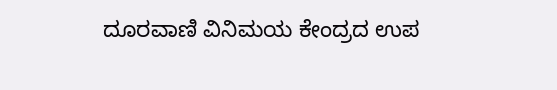ದೂರವಾಣಿ ವಿನಿಮಯ ಕೇಂದ್ರದ ಉಪ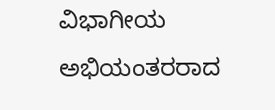ವಿಭಾಗೀಯ ಅಭಿಯಂತರರಾದ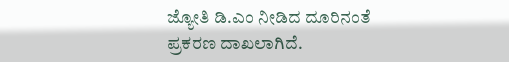ಜ್ಯೋತಿ ಡಿ.ಎಂ ನೀಡಿದ ದೂರಿನಂತೆ ಪ್ರಕರಣ ದಾಖಲಾಗಿದೆ.